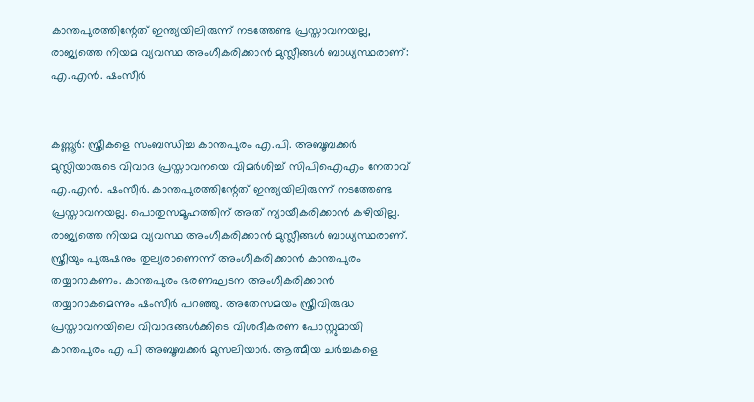കാന്തപുരത്തിന്റേത് ഇന്ത്യയിലിരുന്ന് നടത്തേണ്ട പ്രസ്താവനയല്ല, രാജ്യത്തെ നിയമ വ്യവസ്ഥ അംഗീകരിക്കാൻ മുസ്ലീങ്ങൾ ബാധ്യസ്ഥരാണ്: എ.എന്‍. ഷംസീര്‍


കണ്ണൂർ: സ്ത്രീകളെ സംബന്ധിച്ച കാന്തപുരം എ.പി. അബൂബക്കര്‍ മുസ്ലിയാരുടെ വിവാദ പ്രസ്താവനയെ വിമര്‍ശിച്ച് സിപിഐഎം നേതാവ് എ.എന്‍. ഷംസീര്‍. കാന്തപുരത്തിന്റേത് ഇന്ത്യയിലിരുന്ന് നടത്തേണ്ട പ്രസ്താവനയല്ല. പൊതുസമൂഹത്തിന് അത് ന്യായീകരിക്കാൻ കഴിയില്ല. രാജ്യത്തെ നിയമ വ്യവസ്ഥ അംഗീകരിക്കാൻ മുസ്ലീങ്ങൾ ബാധ്യസ്ഥരാണ്. സ്ത്രീയും പുരുഷനും തുല്യരാണെന്ന് അംഗീകരിക്കാൻ കാന്തപുരം തയ്യാറാകണം. കാന്തപുരം ഭരണഘടന അംഗീകരിക്കാൻ തയ്യാറാകമെന്നും ഷംസീര്‍ പറഞ്ഞു. അതേസമയം സ്ത്രീവിരുദ്ധ പ്രസ്താവനയിലെ വിവാദങ്ങള്‍ക്കിടെ വിശദീകരണ പോസ്റ്റുമായി കാന്തപുരം എ പി അബൂബക്കര്‍ മുസലിയാര്‍. ആത്മീയ ചര്‍ച്ചകളെ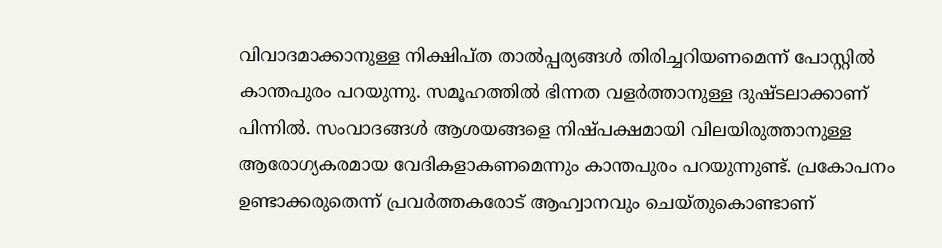വിവാദമാക്കാനുള്ള നിക്ഷിപ്ത താല്‍പ്പര്യങ്ങള്‍ തിരിച്ചറിയണമെന്ന് പോസ്റ്റില്‍ കാന്തപുരം പറയുന്നു. സമൂഹത്തില്‍ ഭിന്നത വളര്‍ത്താനുള്ള ദുഷ്ടലാക്കാണ് പിന്നില്‍. സംവാദങ്ങള്‍ ആശയങ്ങളെ നിഷ്പക്ഷമായി വിലയിരുത്താനുള്ള ആരോഗ്യകരമായ വേദികളാകണമെന്നും കാന്തപുരം പറയുന്നുണ്ട്. പ്രകോപനം ഉണ്ടാക്കരുതെന്ന് പ്രവര്‍ത്തകരോട് ആഹ്വാനവും ചെയ്തുകൊണ്ടാണ്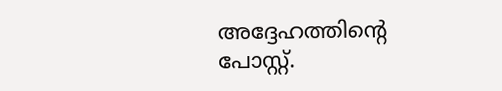അദ്ദേഹത്തിന്റെ പോസ്റ്റ്.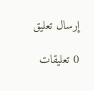إرسال تعليق

0 تعليقات